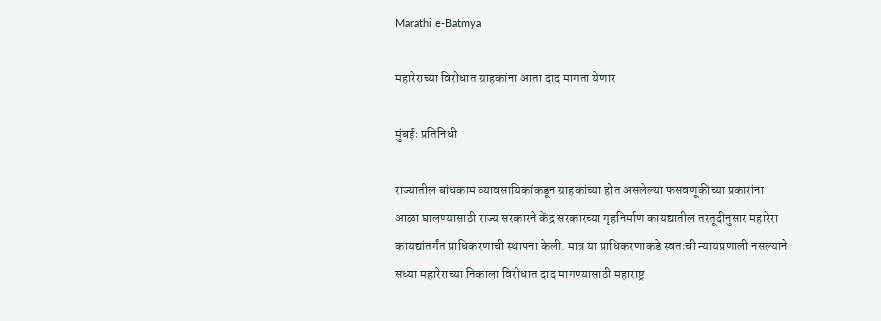Marathi e-Batmya

महारेराच्या विरोधात ग्राहकांना आता दाद मागता येणार

मुंबईः प्रतिनिधी

राज्यातील बांधकाम व्यावसायिकांकडून ग्राहकांच्या होत असलेल्या फसवणूकीच्या प्रकारांना आळा घालण्यासाठी राज्य सरकारने केंद्र सरकारच्या गृहनिर्माण कायद्यातील तरतूदीनुसार महारेरा कायद्यांतर्गंत प्राधिकरणाची स्थापना केली. मात्र या प्राधिकरणाकडे स्वतःची न्यायप्रणाली नसल्याने सध्या महारेराच्या निकाला विरोधात दाद मागण्यासाठी महाराष्ट्र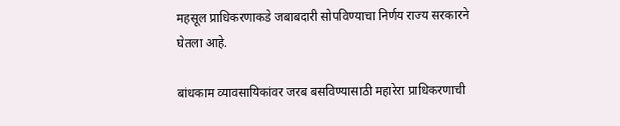महसूल प्राधिकरणाकडे जबाबदारी सोपविण्याचा निर्णय राज्य सरकारने घेतला आहे.

बांधकाम व्यावसायिकांवर जरब बसविण्यासाठी महारेरा प्राधिकरणाची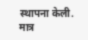स्थापना केली. मात्र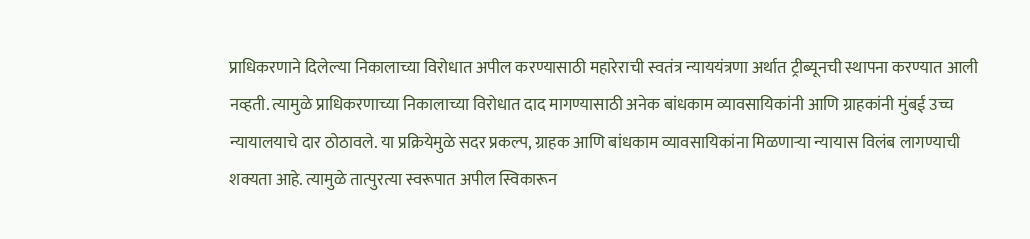प्राधिकरणाने दिलेल्या निकालाच्या विरोधात अपील करण्यासाठी महारेराची स्वतंत्र न्याययंत्रणा अर्थात ट्रीब्यूनची स्थापना करण्यात आली नव्हती. त्यामुळे प्राधिकरणाच्या निकालाच्या विरोधात दाद मागण्यासाठी अनेक बांधकाम व्यावसायिकांनी आणि ग्राहकांनी मुंबई उच्च न्यायालयाचे दार ठोठावले. या प्रक्रियेमुळे सदर प्रकल्प, ग्राहक आणि बांधकाम व्यावसायिकांना मिळणाऱ्या न्यायास विलंब लागण्याची शक्यता आहे. त्यामुळे तात्पुरत्या स्वरूपात अपील स्विकारून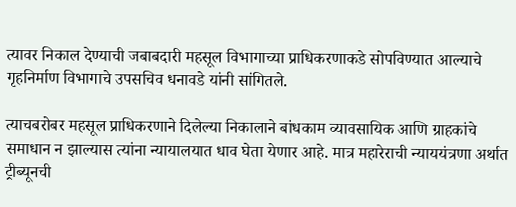त्यावर निकाल देण्याची जबाबदारी महसूल विभागाच्या प्राधिकरणाकडे सोपविण्यात आल्याचे गृहनिर्माण विभागाचे उपसचिव धनावडे यांनी सांगितले.

त्याचबरोबर महसूल प्राधिकरणाने दिलेल्या निकालाने बांधकाम व्यावसायिक आणि ग्राहकांचे समाधान न झाल्यास त्यांना न्यायालयात धाव घेता येणार आहे. मात्र महारेराची न्याययंत्रणा अर्थात ट्रीब्यूनची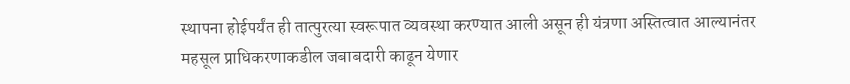स्थापना होईपर्यंत ही तात्पुरत्या स्वरूपात व्यवस्था करण्यात आली असून ही यंत्रणा अस्तित्वात आल्यानंतर महसूल प्राधिकरणाकडील जबाबदारी काढून येणार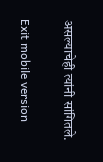असल्याचेही त्यांनी सांगितले.

Exit mobile version